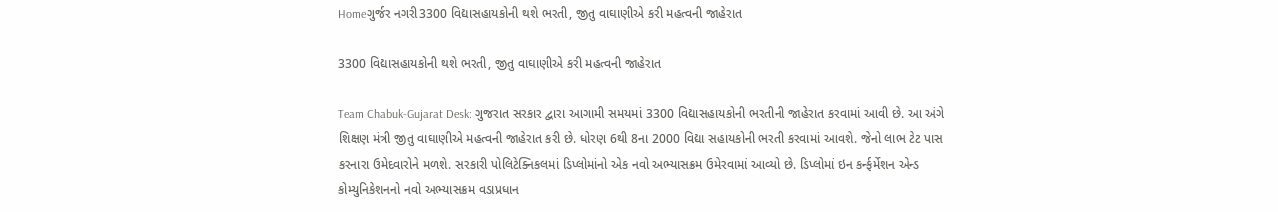Homeગુર્જર નગરી3300 વિદ્યાસહાયકોની થશે ભરતી, જીતુ વાઘાણીએ કરી મહત્વની જાહેરાત

3300 વિદ્યાસહાયકોની થશે ભરતી, જીતુ વાઘાણીએ કરી મહત્વની જાહેરાત

Team Chabuk-Gujarat Desk: ગુજરાત સરકાર દ્વારા આગામી સમયમાં 3300 વિદ્યાસહાયકોની ભરતીની જાહેરાત કરવામાં આવી છે. આ અંગે શિક્ષણ મંત્રી જીતુ વાઘાણીએ મહત્વની જાહેરાત કરી છે. ધોરણ 6થી 8ના 2000 વિદ્યા સહાયકોની ભરતી કરવામાં આવશે. જેનો લાભ ટેટ પાસ કરનારા ઉમેદવારોને મળશે. સરકારી પોલિટેક્નિકલમાં ડિપ્લોમાંનો એક નવો અભ્યાસક્રમ ઉમેરવામાં આવ્યો છે. ડિપ્લોમાં ઇન કર્ન્ફર્મેશન એન્ડ કોમ્યુનિકેશનનો નવો અભ્યાસક્રમ વડાપ્રધાન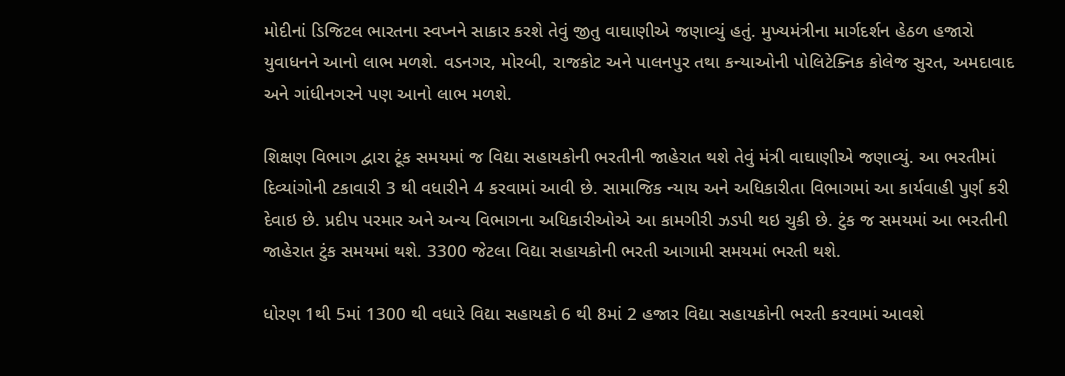મોદીનાં ડિજિટલ ભારતના સ્વપ્નને સાકાર કરશે તેવું જીતુ વાઘાણીએ જણાવ્યું હતું. મુખ્યમંત્રીના માર્ગદર્શન હેઠળ હજારો યુવાધનને આનો લાભ મળશે. વડનગર, મોરબી, રાજકોટ અને પાલનપુર તથા કન્યાઓની પોલિટેક્નિક કોલેજ સુરત, અમદાવાદ અને ગાંધીનગરને પણ આનો લાભ મળશે.

શિક્ષણ વિભાગ દ્વારા ટૂંક સમયમાં જ વિદ્યા સહાયકોની ભરતીની જાહેરાત થશે તેવું મંત્રી વાઘાણીએ જણાવ્યું. આ ભરતીમાં દિવ્યાંગોની ટકાવારી 3 થી વધારીને 4 કરવામાં આવી છે. સામાજિક ન્યાય અને અધિકારીતા વિભાગમાં આ કાર્યવાહી પુર્ણ કરી દેવાઇ છે. પ્રદીપ પરમાર અને અન્ય વિભાગના અધિકારીઓએ આ કામગીરી ઝડપી થઇ ચુકી છે. ટુંક જ સમયમાં આ ભરતીની જાહેરાત ટુંક સમયમાં થશે. 3300 જેટલા વિદ્યા સહાયકોની ભરતી આગામી સમયમાં ભરતી થશે.

ધોરણ 1થી 5માં 1300 થી વધારે વિદ્યા સહાયકો 6 થી 8માં 2 હજાર વિદ્યા સહાયકોની ભરતી કરવામાં આવશે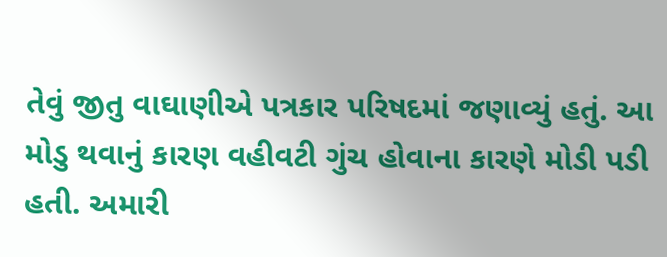તેવું જીતુ વાઘાણીએ પત્રકાર પરિષદમાં જણાવ્યું હતું. આ મોડુ થવાનું કારણ વહીવટી ગુંચ હોવાના કારણે મોડી પડી હતી. અમારી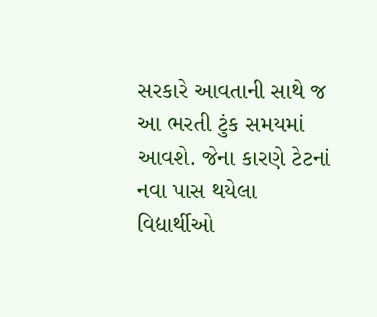સરકારે આવતાની સાથે જ આ ભરતી ટુંક સમયમાં આવશે. જેના કારણે ટેટનાં નવા પાસ થયેલા વિદ્યાર્થીઓ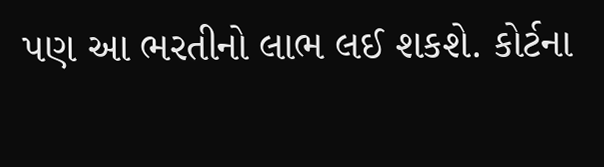પણ આ ભરતીનો લાભ લઈ શકશે. કોર્ટના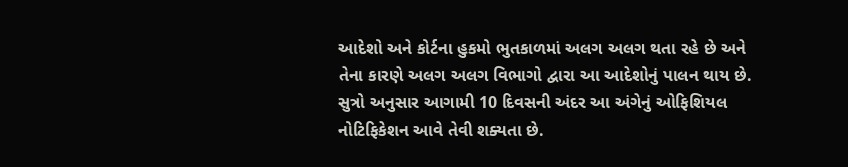આદેશો અને કોર્ટના હુકમો ભુતકાળમાં અલગ અલગ થતા રહે છે અને તેના કારણે અલગ અલગ વિભાગો દ્વારા આ આદેશોનું પાલન થાય છે. સુત્રો અનુસાર આગામી 10 દિવસની અંદર આ અંગેનું ઓફિશિયલ નોટિફિકેશન આવે તેવી શક્યતા છે.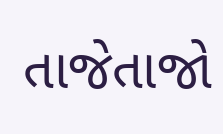તાજેતાજો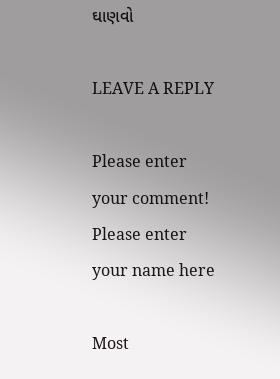ઘાણવો

LEAVE A REPLY

Please enter your comment!
Please enter your name here

Most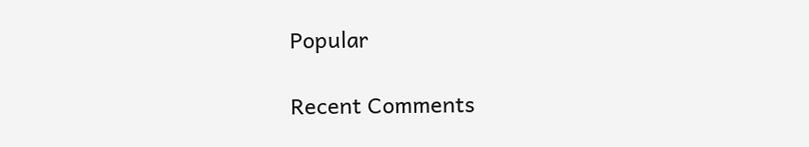Popular

Recent Comments